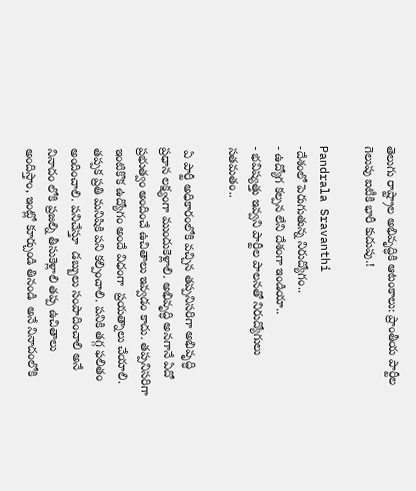తెలుగు రాష్ట్రాల అభివృద్ధికి ఆటంకాలు: ప్రాంతీయ పార్టీల గెలుపు ఐటీకి భారీ కుదుపు.!

Pandrala Sravanthi
-దేశంలో పెరుగుతున్న నిరుద్యోగం..
- ఉద్యోగ కల్పన లేని దేశంగా ఇండియా..
- భవిష్యత్తు ఇవ్వని పార్టీల పాలనతో నిరుద్యోగులు సతమతం..

 ఏ పార్టీ అధికారంలోకి వచ్చిన తప్పనిసరిగా అభివృద్ధి ప్రధాన లక్ష్యంగా ముందుకెళ్లాలి. అభివృద్ధి అనగానే ఏదో ప్రభుత్వం అందించే ఉచితాలు ఇవ్వడం కాదు. తప్పనిసరిగా  ఇంటికొక ఉద్యోగం అందే విధంగా  ప్రయత్నాలు చేయాలి.  తప్పక ప్రతి మనిషికి పని కల్పించాలి. పనికి తగ్గ ఫలితం అందించాలి. పనిచేస్తూ  డబ్బులు సంపాదించాలి అనే నినాదం లోకి ప్రజల్ని తీసుకెళ్లాలి తప్ప ఉచితాలు అందిస్తాం, ఇంట్లో కూర్చుండి తినండి  అనే నినాదంలోకి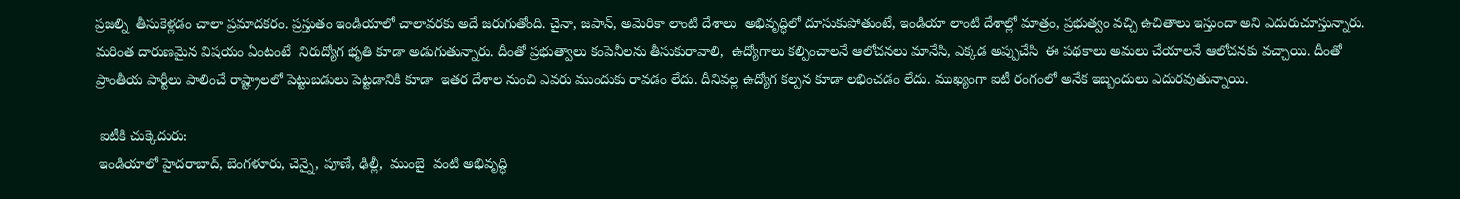ప్రజల్ని  తీసుకెళ్లడం చాలా ప్రమాదకరం. ప్రస్తుతం ఇండియాలో చాలావరకు అదే జరుగుతోంది. చైనా, జపాన్, అమెరికా లాంటి దేశాలు  అభివృద్ధిలో దూసుకుపోతుంటే, ఇండియా లాంటి దేశాల్లో మాత్రం, ప్రభుత్వం వచ్చి ఉచితాలు ఇస్తుందా అని ఎదురుచూస్తున్నారు. మరింత దారుణమైన విషయం ఏంటంటే  నిరుద్యోగ భృతి కూడా అడుగుతున్నారు. దీంతో ప్రభుత్వాలు కంపెనీలను తీసుకురావాలి,  ఉద్యోగాలు కల్పించాలనే ఆలోచనలు మానేసి, ఎక్కడ అప్పుచేసి  ఈ పథకాలు అమలు చేయాలనే ఆలోచనకు వచ్చాయి. దీంతో ప్రాంతీయ పార్టీలు పాలించే రాష్ట్రాలలో పెట్టుబడులు పెట్టడానికి కూడా  ఇతర దేశాల నుంచి ఎవరు ముందుకు రావడం లేదు. దీనివల్ల ఉద్యోగ కల్పన కూడా లభించడం లేదు. ముఖ్యంగా ఐటీ రంగంలో అనేక ఇబ్బందులు ఎదురవుతున్నాయి.

 ఐటీకి చుక్కెదురు:
 ఇండియాలో హైదరాబాద్, బెంగళూరు, చెన్నై, పూణే, ఢిల్లీ,  ముంబై  వంటి అభివృద్ధి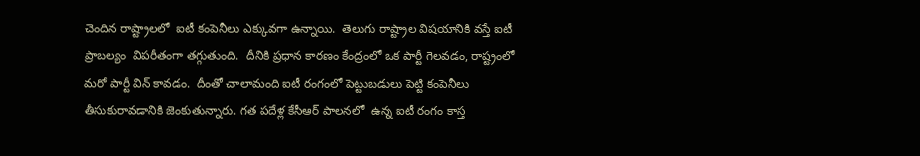చెందిన రాష్ట్రాలలో  ఐటీ కంపెనీలు ఎక్కువగా ఉన్నాయి.  తెలుగు రాష్ట్రాల విషయానికి వస్తే ఐటీ ప్రాబల్యం  విపరీతంగా తగ్గుతుంది.  దీనికి ప్రధాన కారణం కేంద్రంలో ఒక పార్టీ గెలవడం, రాష్ట్రంలో మరో పార్టీ విన్ కావడం.  దీంతో చాలామంది ఐటీ రంగంలో పెట్టుబడులు పెట్టి కంపెనీలు తీసుకురావడానికి జెంకుతున్నారు. గత పదేళ్ల కేసీఆర్ పాలనలో  ఉన్న ఐటీ రంగం కాస్త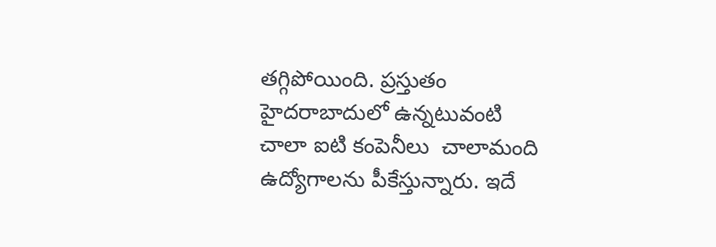తగ్గిపోయింది. ప్రస్తుతం హైదరాబాదులో ఉన్నటువంటి చాలా ఐటి కంపెనీలు  చాలామంది ఉద్యోగాలను పీకేస్తున్నారు. ఇదే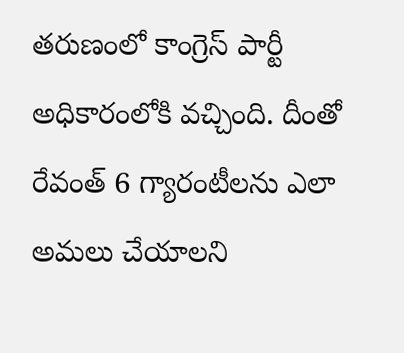తరుణంలో కాంగ్రెస్ పార్టీ అధికారంలోకి వచ్చింది. దీంతో రేవంత్ 6 గ్యారంటీలను ఎలా అమలు చేయాలని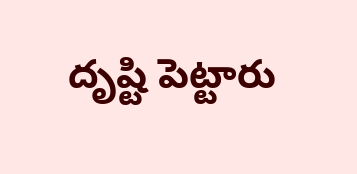దృష్టి పెట్టారు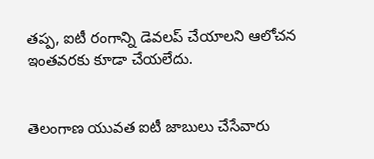తప్ప, ఐటీ రంగాన్ని డెవలప్ చేయాలని ఆలోచన ఇంతవరకు కూడా చేయలేదు.


తెలంగాణ యువత ఐటీ జాబులు చేసేవారు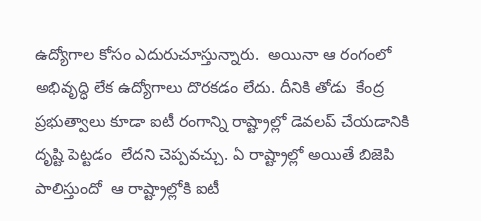ఉద్యోగాల కోసం ఎదురుచూస్తున్నారు.  అయినా ఆ రంగంలో అభివృద్ధి లేక ఉద్యోగాలు దొరకడం లేదు. దీనికి తోడు  కేంద్ర ప్రభుత్వాలు కూడా ఐటీ రంగాన్ని రాష్ట్రాల్లో డెవలప్ చేయడానికి దృష్టి పెట్టడం  లేదని చెప్పవచ్చు. ఏ రాష్ట్రాల్లో అయితే బిజెపి పాలిస్తుందో  ఆ రాష్ట్రాల్లోకి ఐటీ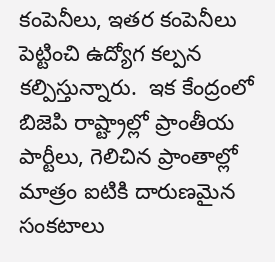కంపెనీలు, ఇతర కంపెనీలు పెట్టించి ఉద్యోగ కల్పన కల్పిస్తున్నారు.  ఇక కేంద్రంలో బిజెపి రాష్ట్రాల్లో ప్రాంతీయ పార్టీలు, గెలిచిన ప్రాంతాల్లో మాత్రం ఐటికి దారుణమైన సంకటాలు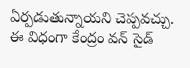ఏర్పడుతున్నాయని చెప్పవచ్చు.  ఈ విధంగా కేంద్రం వన్ సైడ్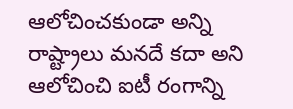ఆలోచించకుండా అన్ని రాష్ట్రాలు మనదే కదా అని ఆలోచించి ఐటీ రంగాన్ని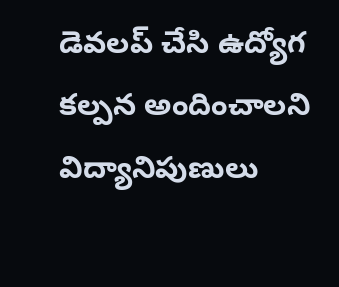డెవలప్ చేసి ఉద్యోగ కల్పన అందించాలని విద్యానిపుణులు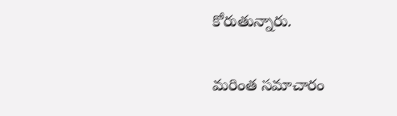కోరుతున్నారు.

మరింత సమాచారం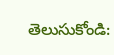తెలుసుకోండి: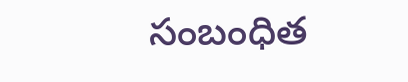సంబంధిత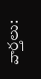వార్తలు: